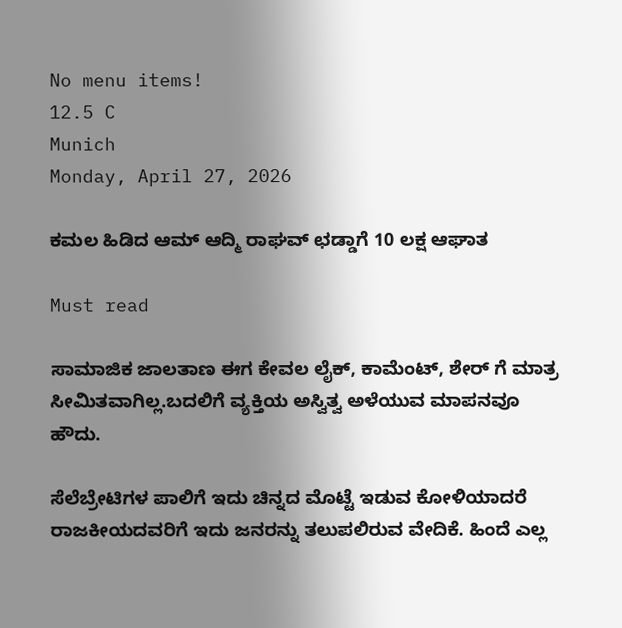No menu items!
12.5 C
Munich
Monday, April 27, 2026

ಕಮಲ ಹಿಡಿದ ಆಮ್ ಆದ್ಮಿ ರಾಘವ್ ಛಡ್ಡಾಗೆ 10 ಲಕ್ಷ ಆಘಾತ

Must read

ಸಾಮಾಜಿಕ ಜಾಲತಾಣ ಈಗ ಕೇವಲ ಲೈಕ್, ಕಾಮೆಂಟ್, ಶೇರ್ ಗೆ ಮಾತ್ರ ಸೀಮಿತವಾಗಿಲ್ಲ.ಬದಲಿಗೆ ವ್ಯಕ್ತಿಯ ಅಸ್ವಿತ್ವ ಅಳೆಯುವ ಮಾಪನವೂ ಹೌದು.

ಸೆಲೆಬ್ರೇಟಿಗಳ ಪಾಲಿಗೆ ಇದು ಚಿನ್ನದ‌ ಮೊಟ್ಟೆ ಇಡುವ ಕೋಳಿಯಾದರೆ ರಾಜಕೀಯದವರಿಗೆ ಇದು ಜನರನ್ನು ತಲುಪಲಿರುವ ವೇದಿಕೆ. ಹಿಂದೆ ಎಲ್ಲ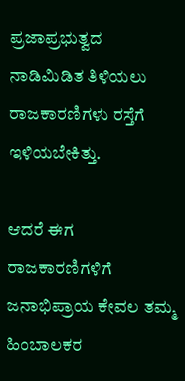ಪ್ರಜಾಪ್ರಭುತ್ವದ ನಾಡಿಮಿಡಿತ ತಿಳಿಯಲು ರಾಜಕಾರಣಿಗಳು ರಸ್ತೆಗೆ ಇಳಿಯಬೇಕಿತ್ತು.

ಆದರೆ ಈಗ ರಾಜಕಾರಣಿಗಳಿಗೆ ಜನಾಭಿಪ್ರಾಯ ಕೇವಲ ತಮ್ಮ ಹಿಂಬಾಲಕರ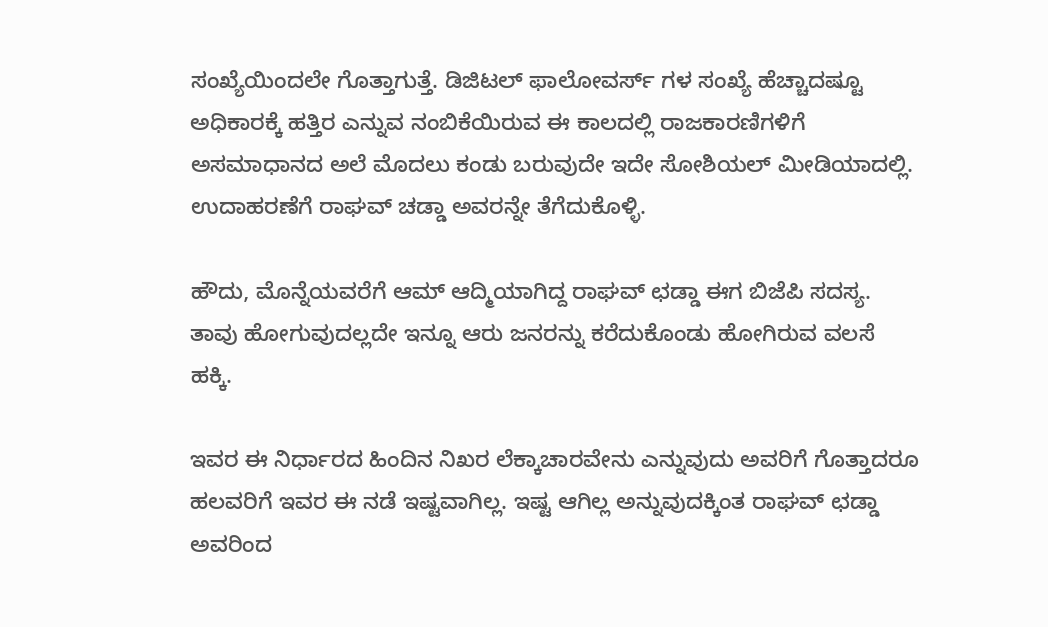ಸಂಖ್ಯೆಯಿಂದಲೇ ಗೊತ್ತಾಗುತ್ತೆ. ಡಿಜಿಟಲ್ ಫಾಲೋವರ್ಸ್ ಗಳ ಸಂಖ್ಯೆ ಹೆಚ್ಚಾದಷ್ಟೂ ಅಧಿಕಾರಕ್ಕೆ ಹತ್ತಿರ ಎನ್ನುವ ನಂಬಿಕೆಯಿರುವ ಈ ಕಾಲದಲ್ಲಿ ರಾಜಕಾರಣಿಗಳಿಗೆ ಅಸಮಾಧಾನದ ಅಲೆ ಮೊದಲು ಕಂಡು ಬರುವುದೇ ಇದೇ ಸೋಶಿಯಲ್ ಮೀಡಿಯಾದಲ್ಲಿ. ಉದಾಹರಣೆಗೆ ರಾಘವ್ ಚಡ್ಡಾ ಅವರನ್ನೇ ತೆಗೆದುಕೊಳ್ಳಿ.

ಹೌದು, ಮೊನ್ನೆಯವರೆಗೆ ಆಮ್ ಆದ್ಮಿಯಾಗಿದ್ದ ರಾಘವ್ ಛಡ್ಡಾ ಈಗ ಬಿಜೆಪಿ ಸದಸ್ಯ. ತಾವು ಹೋಗುವುದಲ್ಲದೇ ಇನ್ನೂ ಆರು ಜನರನ್ನು ಕರೆದುಕೊಂಡು ಹೋಗಿರುವ ವಲಸೆ ಹಕ್ಕಿ.

ಇವರ ಈ ನಿರ್ಧಾರದ ಹಿಂದಿನ ನಿಖರ ಲೆಕ್ಕಾಚಾರವೇನು ಎನ್ನುವುದು ಅವರಿಗೆ ಗೊತ್ತಾದರೂ ಹಲವರಿಗೆ ಇವರ ಈ ನಡೆ ಇಷ್ಟವಾಗಿಲ್ಲ. ಇಷ್ಟ ಆಗಿಲ್ಲ ಅನ್ನುವುದಕ್ಕಿಂತ ರಾಘವ್ ಛಡ್ಡಾ ಅವರಿಂದ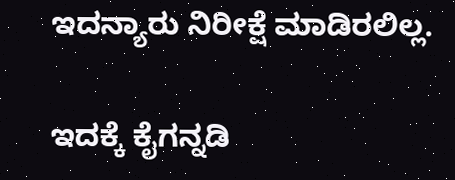ಇದನ್ಯಾರು ನಿರೀಕ್ಷೆ ‌ಮಾಡಿರಲಿಲ್ಲ.

ಇದಕ್ಕೆ ಕೈಗನ್ನಡಿ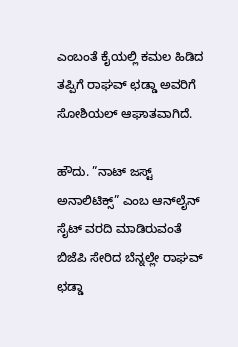ಎಂಬಂತೆ ಕೈಯಲ್ಲಿ ಕಮಲ ಹಿಡಿದ ತಪ್ಪಿಗೆ ರಾಘವ್ ಛಡ್ಡಾ ಅವರಿಗೆ ಸೋಶಿಯಲ್ ಆಘಾತವಾಗಿದೆ.

ಹೌದು. ”ನಾಟ್ ಜಸ್ಟ್ ಅನಾಲಿಟಿಕ್ಸ್” ಎಂಬ ಆನ್‌ಲೈನ್ ಸೈಟ್ ವರದಿ ಮಾಡಿರುವಂತೆ ಬಿಜೆಪಿ ಸೇರಿದ ಬೆನ್ನಲ್ಲೇ ರಾಘವ್ ಛಡ್ಡಾ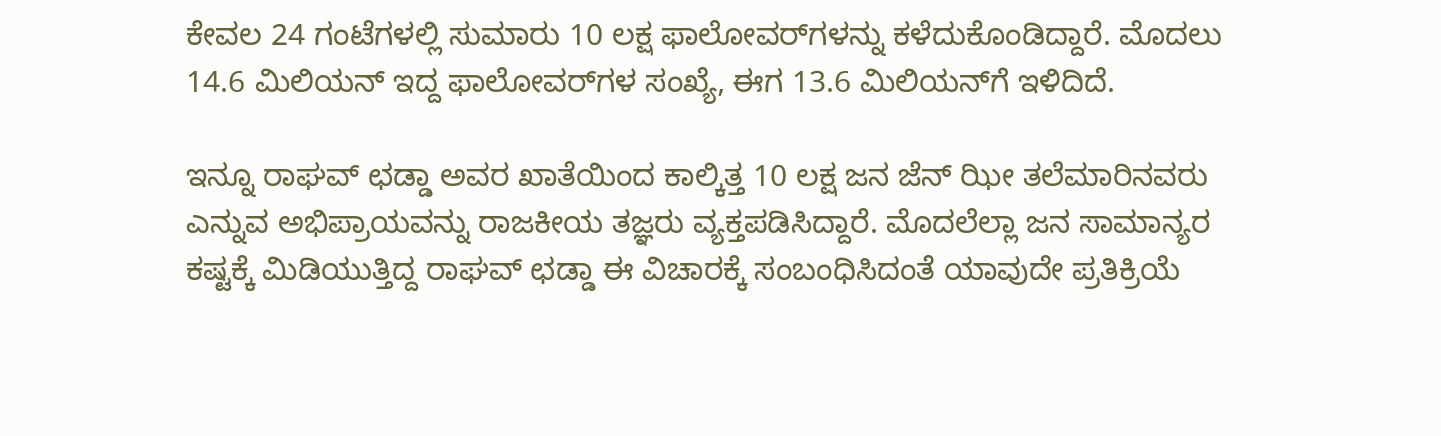ಕೇವಲ 24 ಗಂಟೆಗಳಲ್ಲಿ ಸುಮಾರು 10 ಲಕ್ಷ ಫಾಲೋವರ್‌ಗಳನ್ನು ಕಳೆದುಕೊಂಡಿದ್ದಾರೆ. ಮೊದಲು 14.6 ಮಿಲಿಯನ್ ಇದ್ದ ಫಾಲೋವರ್‌ಗಳ ಸಂಖ್ಯೆ, ಈಗ 13.6 ಮಿಲಿಯನ್‌ಗೆ ಇಳಿದಿದೆ.

ಇನ್ನೂ ರಾಘವ್ ಛಡ್ಡಾ ಅವರ ಖಾತೆಯಿಂದ ಕಾಲ್ಕಿತ್ತ 10 ಲಕ್ಷ ಜನ ಜೆನ್ ಝೀ ತಲೆಮಾರಿನವರು ಎನ್ನುವ ಅಭಿಪ್ರಾಯವನ್ನು ರಾಜಕೀಯ ತಜ್ಞರು ವ್ಯಕ್ತಪಡಿಸಿದ್ದಾರೆ‌. ಮೊದಲೆಲ್ಲಾ ಜನ ಸಾಮಾನ್ಯರ ಕಷ್ಟಕ್ಕೆ‌ ಮಿಡಿಯುತ್ತಿದ್ದ ರಾಘವ್ ಛಡ್ಡಾ ಈ ವಿಚಾರಕ್ಕೆ ಸಂಬಂಧಿಸಿದಂತೆ ಯಾವುದೇ ಪ್ರತಿಕ್ರಿಯೆ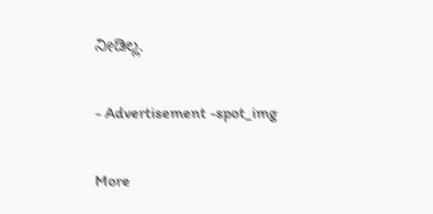ನೀಡಿಲ್ಲ.

- Advertisement -spot_img

More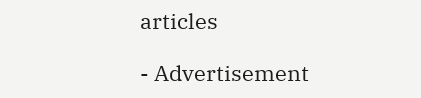articles

- Advertisement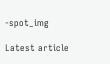-spot_img

Latest article